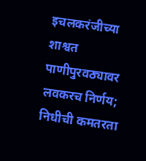इचलकरंजीच्या शाश्वत पाणीपुरवठ्यावर लवकरच निर्णय; निधीची कमतरता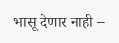भासू देणार नाही –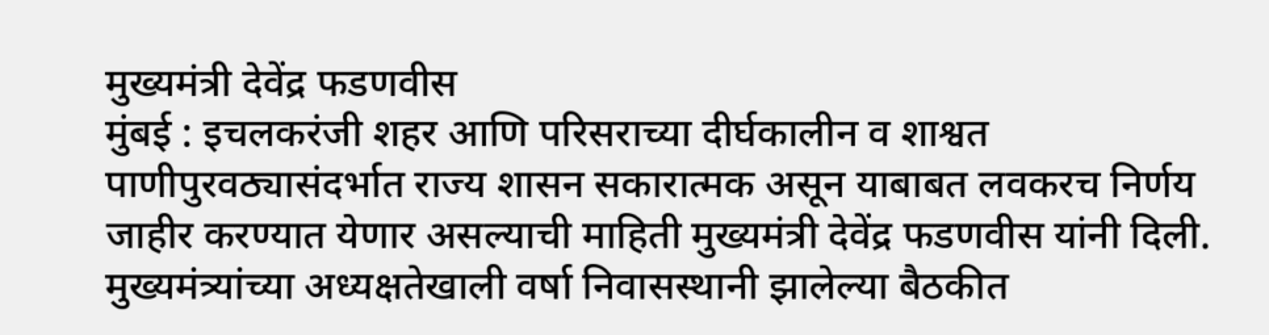मुख्यमंत्री देवेंद्र फडणवीस
मुंबई : इचलकरंजी शहर आणि परिसराच्या दीर्घकालीन व शाश्वत पाणीपुरवठ्यासंदर्भात राज्य शासन सकारात्मक असून याबाबत लवकरच निर्णय जाहीर करण्यात येणार असल्याची माहिती मुख्यमंत्री देवेंद्र फडणवीस यांनी दिली.
मुख्यमंत्र्यांच्या अध्यक्षतेखाली वर्षा निवासस्थानी झालेल्या बैठकीत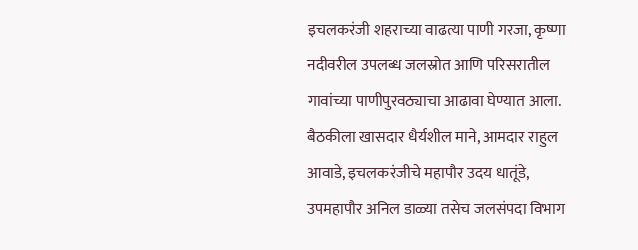इचलकरंजी शहराच्या वाढत्या पाणी गरजा, कृष्णा नदीवरील उपलब्ध जलस्रोत आणि परिसरातील गावांच्या पाणीपुरवठ्याचा आढावा घेण्यात आला. बैठकीला खासदार धैर्यशील माने, आमदार राहुल आवाडे, इचलकरंजीचे महापौर उदय धातूंडे, उपमहापौर अनिल डाळ्या तसेच जलसंपदा विभाग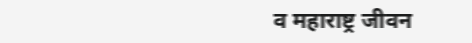व महाराष्ट्र जीवन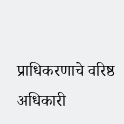प्राधिकरणाचे वरिष्ठ अधिकारी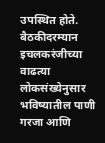उपस्थित होते.
बैठकीदरम्यान इचलकरंजीच्या वाढत्या लोकसंख्येनुसार भविष्यातील पाणी गरजा आणि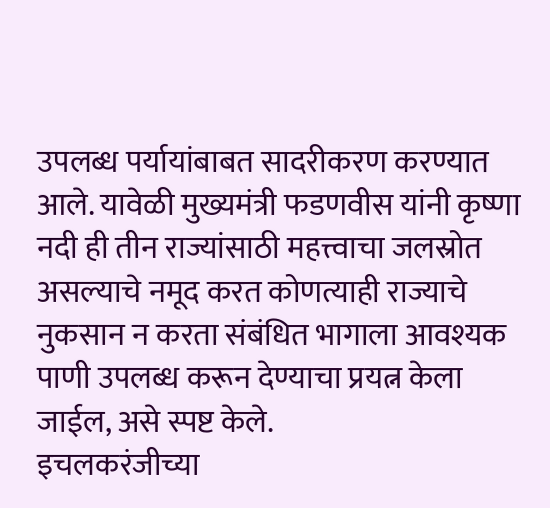उपलब्ध पर्यायांबाबत सादरीकरण करण्यात आले. यावेळी मुख्यमंत्री फडणवीस यांनी कृष्णा नदी ही तीन राज्यांसाठी महत्त्वाचा जलस्रोत असल्याचे नमूद करत कोणत्याही राज्याचे नुकसान न करता संबंधित भागाला आवश्यक पाणी उपलब्ध करून देण्याचा प्रयत्न केला जाईल, असे स्पष्ट केले.
इचलकरंजीच्या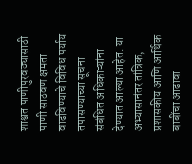शाश्वत पाणीपुरवठ्यासाठी पाणी साठवण क्षमता वाढविण्याचे विविध पर्याय तपासण्याच्या सूचना संबंधित अधिकाऱ्यांना देण्यात आल्या आहेत. या अभ्यासानंतर तांत्रिक, प्रशासकीय आणि आर्थिक बाबींचा आढावा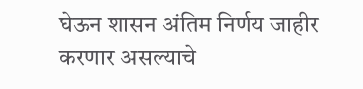घेऊन शासन अंतिम निर्णय जाहीर करणार असल्याचे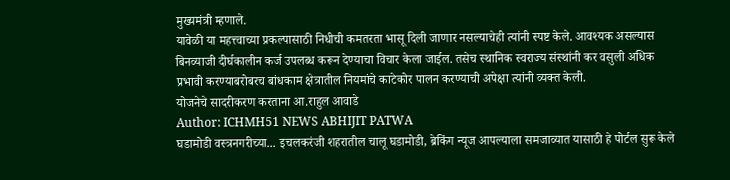मुख्यमंत्री म्हणाले.
यावेळी या महत्त्वाच्या प्रकल्पासाठी निधीची कमतरता भासू दिली जाणार नसल्याचेही त्यांनी स्पष्ट केले. आवश्यक असल्यास बिनव्याजी दीर्घकालीन कर्ज उपलब्ध करून देण्याचा विचार केला जाईल. तसेच स्थानिक स्वराज्य संस्थांनी कर वसुली अधिक प्रभावी करण्याबरोबरच बांधकाम क्षेत्रातील नियमांचे काटेकोर पालन करण्याची अपेक्षा त्यांनी व्यक्त केली.
योजनेचे सादरीकरण करताना आ.राहुल आवाडे
Author: ICHMH51 NEWS ABHIJIT PATWA
घडामोडी वस्त्रनगरीच्या... इचलकरंजी शहरातील चालू घडामोडी, ब्रेकिंग न्यूज आपल्याला समजाव्यात यासाठी हे पोर्टल सुरू केले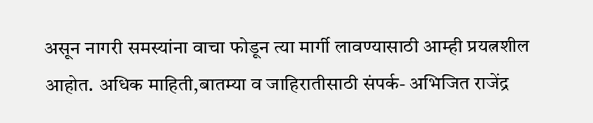असून नागरी समस्यांना वाचा फोडून त्या मार्गी लावण्यासाठी आम्ही प्रयत्नशील आहोत. अधिक माहिती,बातम्या व जाहिरातीसाठी संपर्क- अभिजित राजेंद्र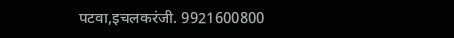पटवा,इचलकरंजी. 9921600800